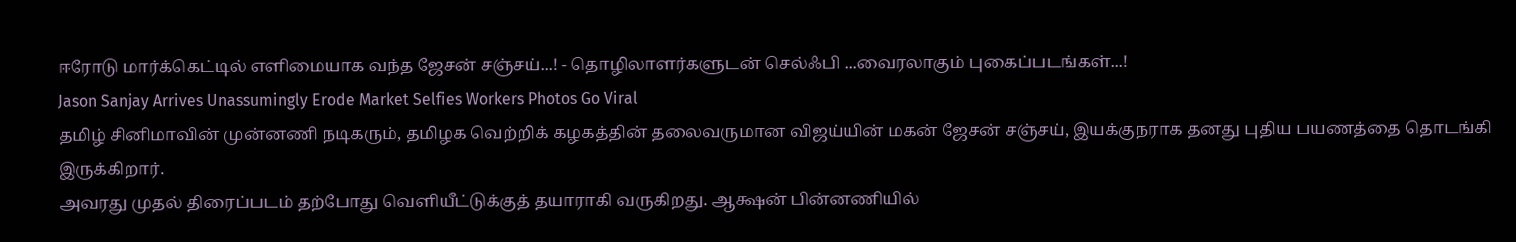ஈரோடு மார்க்கெட்டில் எளிமையாக வந்த ஜேசன் சஞ்சய்...! - தொழிலாளர்களுடன் செல்ஃபி ...வைரலாகும் புகைப்படங்கள்...!
Jason Sanjay Arrives Unassumingly Erode Market Selfies Workers Photos Go Viral
தமிழ் சினிமாவின் முன்னணி நடிகரும், தமிழக வெற்றிக் கழகத்தின் தலைவருமான விஜய்யின் மகன் ஜேசன் சஞ்சய், இயக்குநராக தனது புதிய பயணத்தை தொடங்கி இருக்கிறார்.
அவரது முதல் திரைப்படம் தற்போது வெளியீட்டுக்குத் தயாராகி வருகிறது. ஆக்ஷன் பின்னணியில்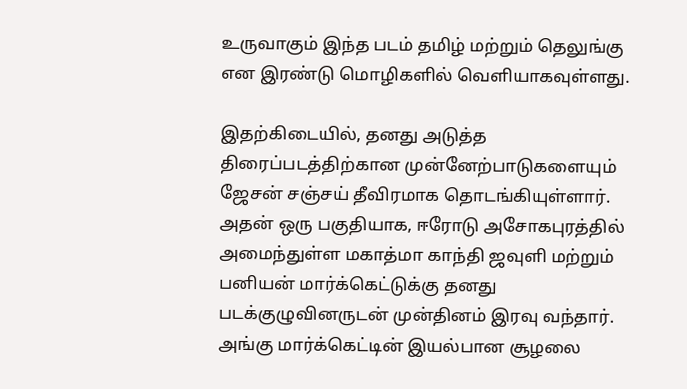உருவாகும் இந்த படம் தமிழ் மற்றும் தெலுங்கு என இரண்டு மொழிகளில் வெளியாகவுள்ளது.

இதற்கிடையில், தனது அடுத்த திரைப்படத்திற்கான முன்னேற்பாடுகளையும் ஜேசன் சஞ்சய் தீவிரமாக தொடங்கியுள்ளார். அதன் ஒரு பகுதியாக, ஈரோடு அசோகபுரத்தில் அமைந்துள்ள மகாத்மா காந்தி ஜவுளி மற்றும் பனியன் மார்க்கெட்டுக்கு தனது படக்குழுவினருடன் முன்தினம் இரவு வந்தார்.
அங்கு மார்க்கெட்டின் இயல்பான சூழலை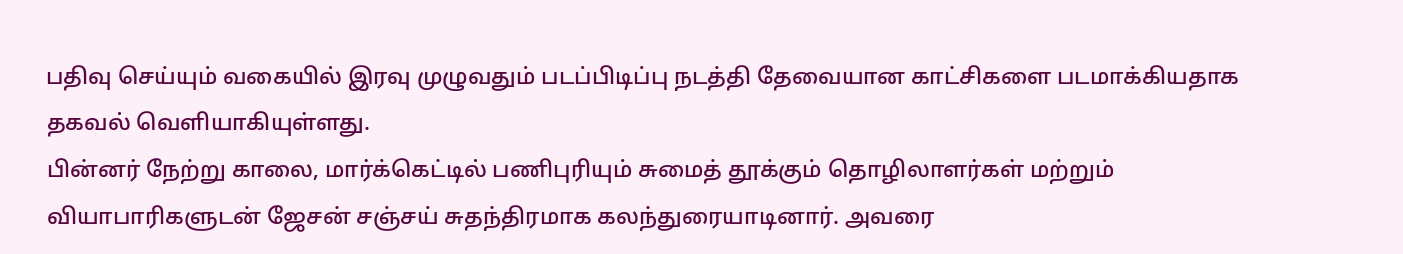பதிவு செய்யும் வகையில் இரவு முழுவதும் படப்பிடிப்பு நடத்தி தேவையான காட்சிகளை படமாக்கியதாக தகவல் வெளியாகியுள்ளது.
பின்னர் நேற்று காலை, மார்க்கெட்டில் பணிபுரியும் சுமைத் தூக்கும் தொழிலாளர்கள் மற்றும் வியாபாரிகளுடன் ஜேசன் சஞ்சய் சுதந்திரமாக கலந்துரையாடினார். அவரை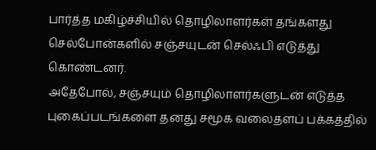பார்த்த மகிழ்ச்சியில் தொழிலாளர்கள் தங்களது செல்போன்களில் சஞ்சயுடன் செல்ஃபி எடுத்து கொண்டனர்.
அதேபோல், சஞ்சயும் தொழிலாளர்களுடன் எடுத்த புகைப்படங்களை தனது சமூக வலைதளப் பக்கத்தில்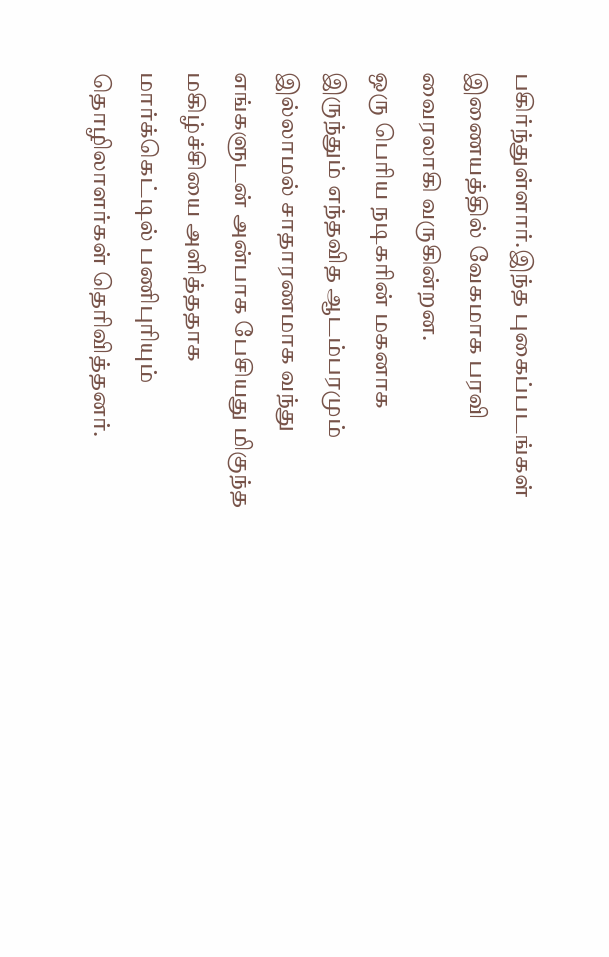பகிர்ந்துள்ளார்.இந்த புகைப்படங்கள் இணையத்தில் வேகமாக பரவி வைரலாகி வருகின்றன.
ஒரு பெரிய நடிகரின் மகனாக இருந்தும் எந்தவித ஆடம்பரமும் இல்லாமல் சாதாரணமாக வந்து எங்களுடன் அன்பாக பேசியது மிகுந்த மகிழ்ச்சியை அளித்ததாக மார்க்கெட்டில் பணிபுரியும் தொழிலாளர்கள் தெரிவித்தனர்.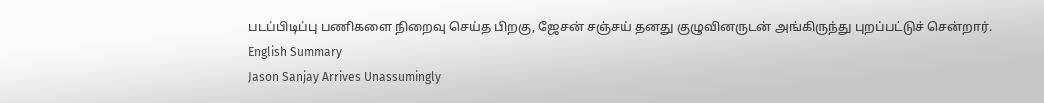படப்பிடிப்பு பணிகளை நிறைவு செய்த பிறகு, ஜேசன் சஞ்சய் தனது குழுவினருடன் அங்கிருந்து புறப்பட்டுச் சென்றார்.
English Summary
Jason Sanjay Arrives Unassumingly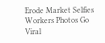Erode Market Selfies Workers Photos Go Viral